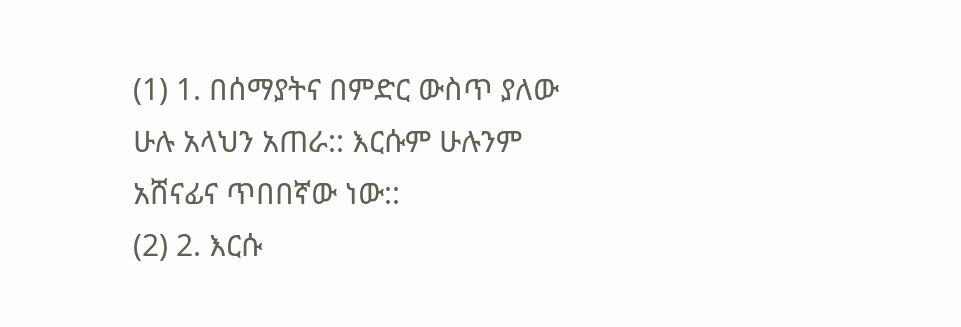(1) 1. በሰማያትና በምድር ውስጥ ያለው ሁሉ አላህን አጠራ:: እርሱም ሁሉንም አሸናፊና ጥበበኛው ነው::
(2) 2. እርሱ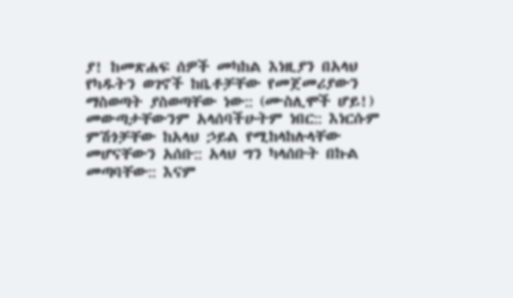ያ! ከመጽሐፍ ሰዎች መካከል እነዚያን በአላህ የካዱትን ወገኖች ከቤቶቻቸው የመጀመሪያውን ማስወጣት ያስወጣቸው ነው:: (ሙስሊሞች ሆይ!) መውጣታቸውንም አላሰባችሁትም ነበር:: እነርሱም ምሽጎቻቸው ከአላህ ኃይል የሚከላከሉላቸው መሆናቸውን አሰቡ:: አላህ ግን ካላሰቡት በኩል መጣባቸው:: እናም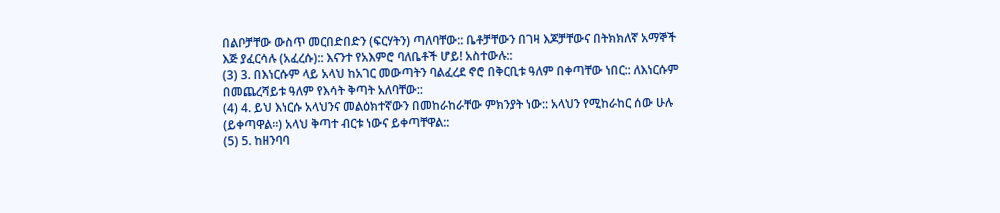በልቦቻቸው ውስጥ መርበድበድን (ፍርሃትን) ጣለባቸው:: ቤቶቻቸውን በገዛ እጆቻቸውና በትክክለኛ አማኞች እጅ ያፈርሳሉ (አፈረሱ):: እናንተ የአእምሮ ባለቤቶች ሆይ! አስተውሉ::
(3) 3. በእነርሱም ላይ አላህ ከአገር መውጣትን ባልፈረደ ኖሮ በቅርቢቱ ዓለም በቀጣቸው ነበር:: ለእነርሱም በመጨረሻይቱ ዓለም የእሳት ቅጣት አለባቸው::
(4) 4. ይህ እነርሱ አላህንና መልዕክተኛውን በመከራከራቸው ምክንያት ነው:: አላህን የሚከራከር ሰው ሁሉ (ይቀጣዋል።) አላህ ቅጣተ ብርቱ ነውና ይቀጣቸዋል::
(5) 5. ከዘንባባ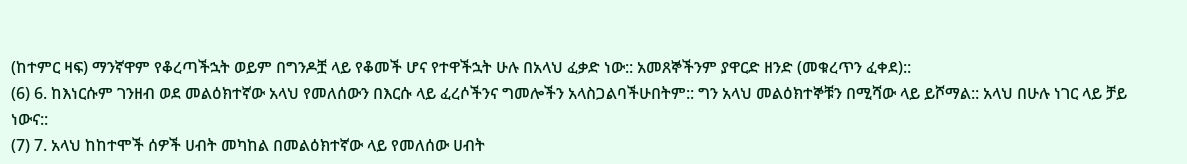(ከተምር ዛፍ) ማንኛዋም የቆረጣችኋት ወይም በግንዶቿ ላይ የቆመች ሆና የተዋችኋት ሁሉ በአላህ ፈቃድ ነው:: አመጸኞችንም ያዋርድ ዘንድ (መቁረጥን ፈቀደ)::
(6) 6. ከእነርሱም ገንዘብ ወደ መልዕክተኛው አላህ የመለሰውን በእርሱ ላይ ፈረሶችንና ግመሎችን አላስጋልባችሁበትም:: ግን አላህ መልዕክተኞቹን በሚሻው ላይ ይሾማል:: አላህ በሁሉ ነገር ላይ ቻይ ነውና::
(7) 7. አላህ ከከተሞች ሰዎች ሀብት መካከል በመልዕክተኛው ላይ የመለሰው ሀብት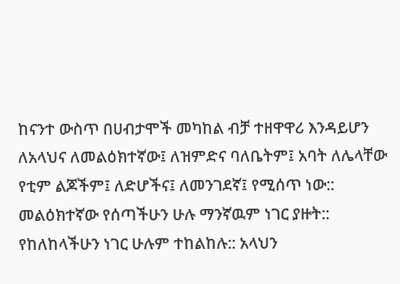ከናንተ ውስጥ በሀብታሞች መካከል ብቻ ተዘዋዋሪ እንዳይሆን ለአላህና ለመልዕክተኛው፤ ለዝምድና ባለቤትም፤ አባት ለሌላቸው የቲም ልጆችም፤ ለድሆችና፤ ለመንገደኛ፤ የሚሰጥ ነው:: መልዕክተኛው የሰጣችሁን ሁሉ ማንኛዉም ነገር ያዙት:: የከለከላችሁን ነገር ሁሉም ተከልከሉ:: አላህን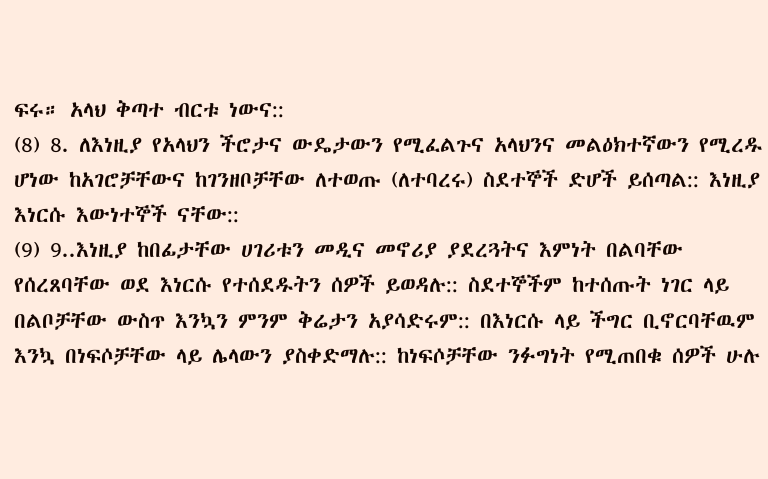ፍሩ። አላህ ቅጣተ ብርቱ ነውና::
(8) 8. ለእነዚያ የአላህን ችሮታና ውዴታውን የሚፈልጉና አላህንና መልዕክተኛውን የሚረዱ ሆነው ከአገሮቻቸውና ከገንዘቦቻቸው ለተወጡ (ለተባረሩ) ስደተኞች ድሆች ይሰጣል:: እነዚያ እነርሱ እውነተኞች ናቸው::
(9) 9..እነዚያ ከበፊታቸው ሀገሪቱን መዲና መኖሪያ ያደረጓትና እምነት በልባቸው የሰረጸባቸው ወደ እነርሱ የተሰደዱትን ሰዎች ይወዳሉ:: ስደተኞችም ከተሰጡት ነገር ላይ በልቦቻቸው ውስጥ እንኳን ምንም ቅሬታን አያሳድሩም:: በእነርሱ ላይ ችግር ቢኖርባቸዉም እንኳ በነፍሶቻቸው ላይ ሌላውን ያስቀድማሉ:: ከነፍሶቻቸው ንፉግነት የሚጠበቁ ሰዎች ሁሉ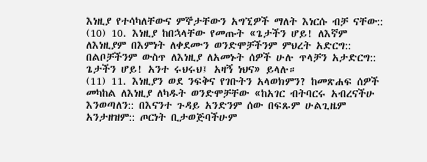እነዚያ የተሳካለቸውና ምኞታቸውን አግኚዎች ማለት እነርሱ ብቻ ናቸው::
(10) 10. እነዚያ ከበኋላቸው የመጡት «ጌታችን ሆይ! ለእኛም ለእነዚያም በእምነት ለቀደሙን ወንድሞቻችንም ምህረት አድርግ:: በልቦቻችንም ውስጥ ለእነዚያ ለአመኑት ሰዎች ሁሉ ጥላቻን አታድርግ:: ጌታችን ሆይ! አንተ ሩህሩህ፤ አዛኝ ነህና» ይላሉ።
(11) 11. እነዚያን ወደ ንፍቅና የገቡትን አላወክምን? ከመጽሐፍ ሰዎች መካከል ለእነዚያ ለካዱት ወንድሞቻቸው «ከአገር ብትባርሩ አብረናችሁ እንወጣለን:: በእናንተ ጉዳይ አንድንም ሰው በፍጹም ሁልጊዜም አንታዘዝም:: ጦርነት ቢታወጅባችሁም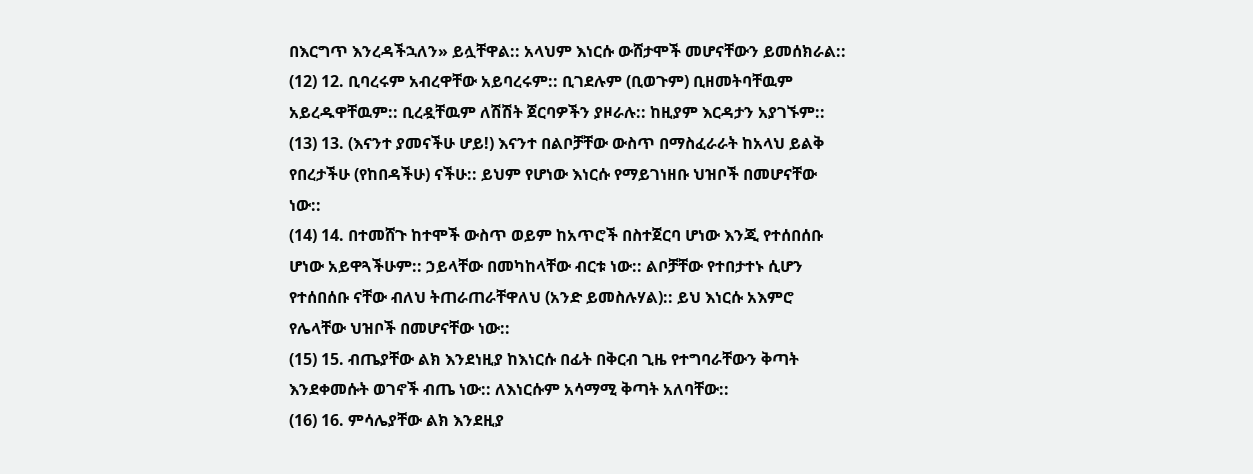በእርግጥ እንረዳችኋለን» ይሏቸዋል:: አላህም እነርሱ ውሸታሞች መሆናቸውን ይመሰክራል::
(12) 12. ቢባረሩም አብረዋቸው አይባረሩም:: ቢገደሉም (ቢወጉም) ቢዘመትባቸዉም አይረዱዋቸዉም:: ቢረዷቸዉም ለሽሽት ጀርባዎችን ያዞራሉ:: ከዚያም እርዳታን አያገኙም::
(13) 13. (እናንተ ያመናችሁ ሆይ!) እናንተ በልቦቻቸው ውስጥ በማስፈራራት ከአላህ ይልቅ የበረታችሁ (የከበዳችሁ) ናችሁ:: ይህም የሆነው እነርሱ የማይገነዘቡ ህዝቦች በመሆናቸው ነው::
(14) 14. በተመሸጉ ከተሞች ውስጥ ወይም ከአጥሮች በስተጀርባ ሆነው እንጂ የተሰበሰቡ ሆነው አይዋጓችሁም:: ኃይላቸው በመካከላቸው ብርቱ ነው:: ልቦቻቸው የተበታተኑ ሲሆን የተሰበሰቡ ናቸው ብለህ ትጠራጠራቸዋለህ (አንድ ይመስሉሃል):: ይህ እነርሱ አእምሮ የሌላቸው ህዝቦች በመሆናቸው ነው::
(15) 15. ብጤያቸው ልክ እንደነዚያ ከእነርሱ በፊት በቅርብ ጊዜ የተግባራቸውን ቅጣት እንደቀመሱት ወገኖች ብጤ ነው:: ለእነርሱም አሳማሚ ቅጣት አለባቸው::
(16) 16. ምሳሌያቸው ልክ እንደዚያ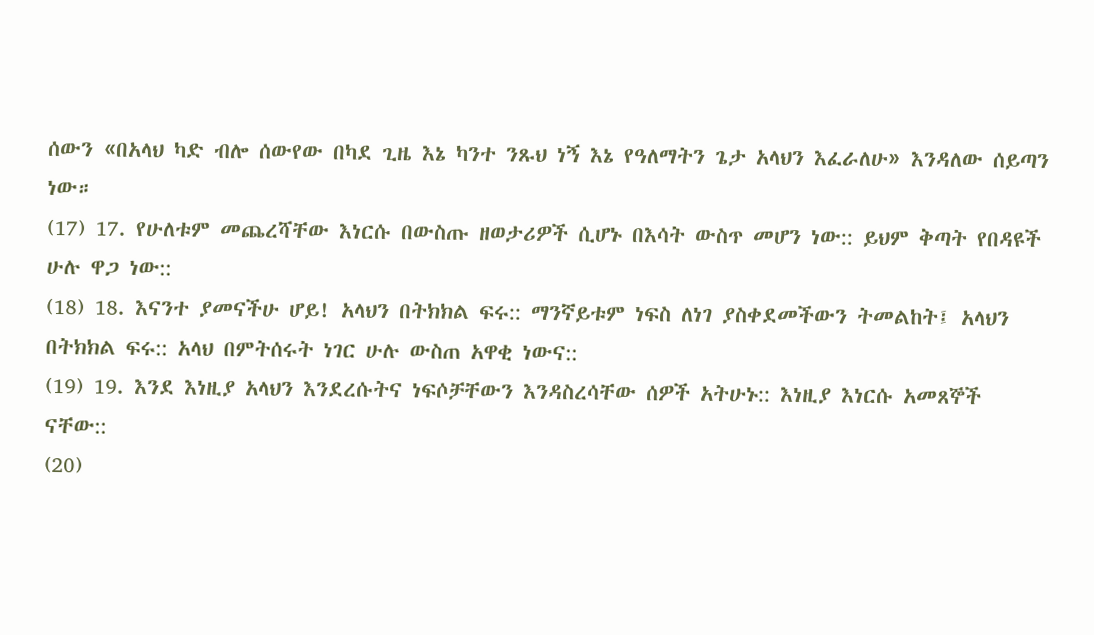ሰውን «በአላህ ካድ ብሎ ሰውየው በካደ ጊዜ እኔ ካንተ ንጹህ ነኝ እኔ የዓለማትን ጌታ አላህን እፈራለሁ» እንዳለው ሰይጣን ነው።
(17) 17. የሁለቱም መጨረሻቸው እነርሱ በውስጡ ዘወታሪዎች ሲሆኑ በእሳት ውስጥ መሆን ነው:: ይህም ቅጣት የበዳዩች ሁሉ ዋጋ ነው::
(18) 18. እናንተ ያመናችሁ ሆይ! አላህን በትክክል ፍሩ:: ማንኛይቱም ነፍስ ለነገ ያስቀደመችውን ትመልከት፤ አላህን በትክክል ፍሩ:: አላህ በምትሰሩት ነገር ሁሉ ውስጠ አዋቂ ነውና::
(19) 19. እንደ እነዚያ አላህን እንደረሱትና ነፍሶቻቸውን እንዳስረሳቸው ሰዎች አትሁኑ:: እነዚያ እነርሱ አመጸኞች ናቸው::
(20)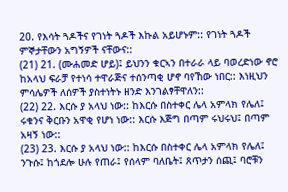20. የእሳት ጓዶችና የገነት ጓዶች እኩል አይሆኑም:: የገነት ጓዶች ምኞታቸውን አግኝዎች ናቸውና::
(21) 21. (ሙሐመድ ሆይ)፤ ይህንን ቁርኣን በተራራ ላይ ባወረድነው ኖሮ ከአላህ ፍራቻ የተነሳ ተዋራጅና ተሰንጣቂ ሆኖ ባየኸው ነበር:: እነዚህን ምሳሌዎች ለሰዎች ያስተነትኑ ዘንድ እንገልፃቸዋለን::
(22) 22. እርሱ ያ አላህ ነው:: ከእርሱ በስተቀር ሌላ አምላክ የሌለ፤ ሩቁንና ቅርቡን አዋቂ የሆነ ነው:: እርሱ እጅግ በጣም ሩህሩህ፤ በጣም አዛኝ ነው::
(23) 23. እርሱ ያ አላህ ነው:: ከእርሱ በስተቀር ሌላ አምላክ የሌለ፤ ንጉሱ፤ ከጎደሎ ሁሉ የጠራ፤ የሰላም ባለቤት፤ ጸጥታን ሰጪ፤ ባሮቹን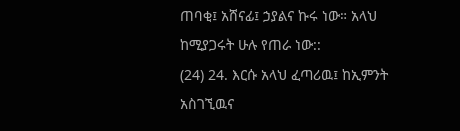ጠባቂ፤ አሸናፊ፤ ኃያልና ኩሩ ነው። አላህ ከሚያጋሩት ሁሉ የጠራ ነው::
(24) 24. እርሱ አላህ ፈጣሪዉ፤ ከኢምንት አስገኚዉና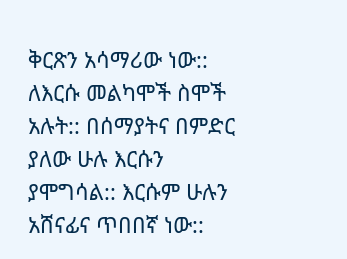ቅርጽን አሳማሪው ነው:: ለእርሱ መልካሞች ስሞች አሉት:: በሰማያትና በምድር ያለው ሁሉ እርሱን ያሞግሳል:: እርሱም ሁሉን አሸናፊና ጥበበኛ ነው::